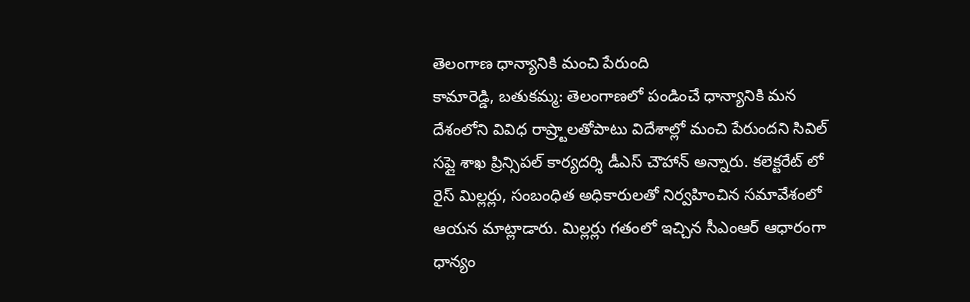తెలంగాణ ధాన్యానికి మంచి పేరుంది
కామారెడ్డి, బతుకమ్మ: తెలంగాణలో పండించే ధాన్యానికి మన దేశంలోని వివిధ రాష్ర్టాలతోపాటు విదేశాల్లో మంచి పేరుందని సివిల్ సప్లై శాఖ ప్రిన్సిపల్ కార్యదర్శి డీఎస్ చౌహాన్ అన్నారు. కలెక్టరేట్ లో రైస్ మిల్లర్లు, సంబంధిత అధికారులతో నిర్వహించిన సమావేశంలో ఆయన మాట్లాడారు. మిల్లర్లు గతంలో ఇచ్చిన సీఎంఆర్ ఆధారంగా ధాన్యం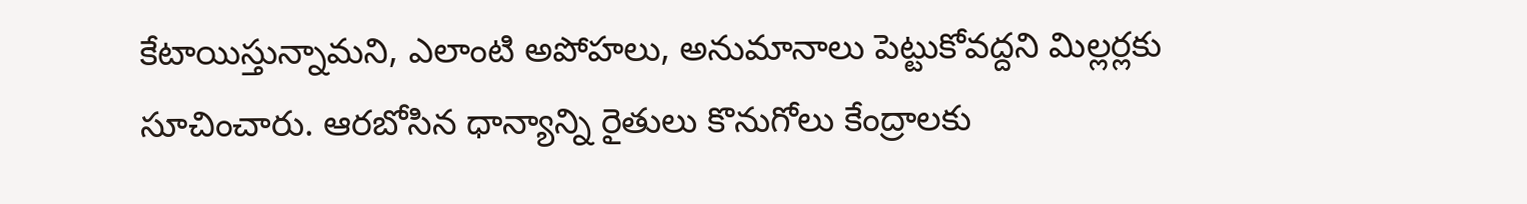కేటాయిస్తున్నామని, ఎలాంటి అపోహలు, అనుమానాలు పెట్టుకోవద్దని మిల్లర్లకు సూచించారు. ఆరబోసిన ధాన్యాన్ని రైతులు కొనుగోలు కేంద్రాలకు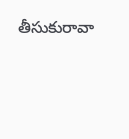తీసుకురావా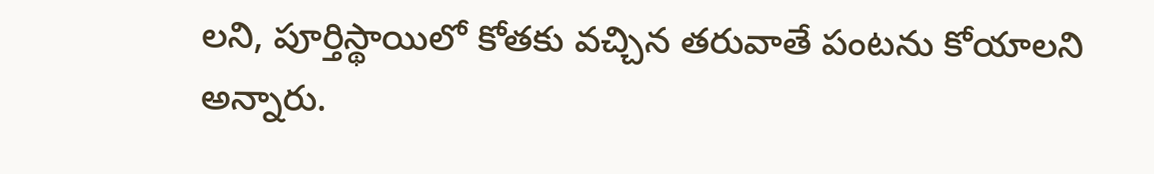లని, పూర్తిస్థాయిలో కోతకు వచ్చిన తరువాతే పంటను కోయాలని అన్నారు.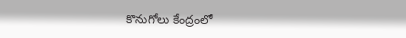కొనుగోలు కేంద్రంలో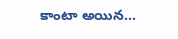కాంటా అయిన...